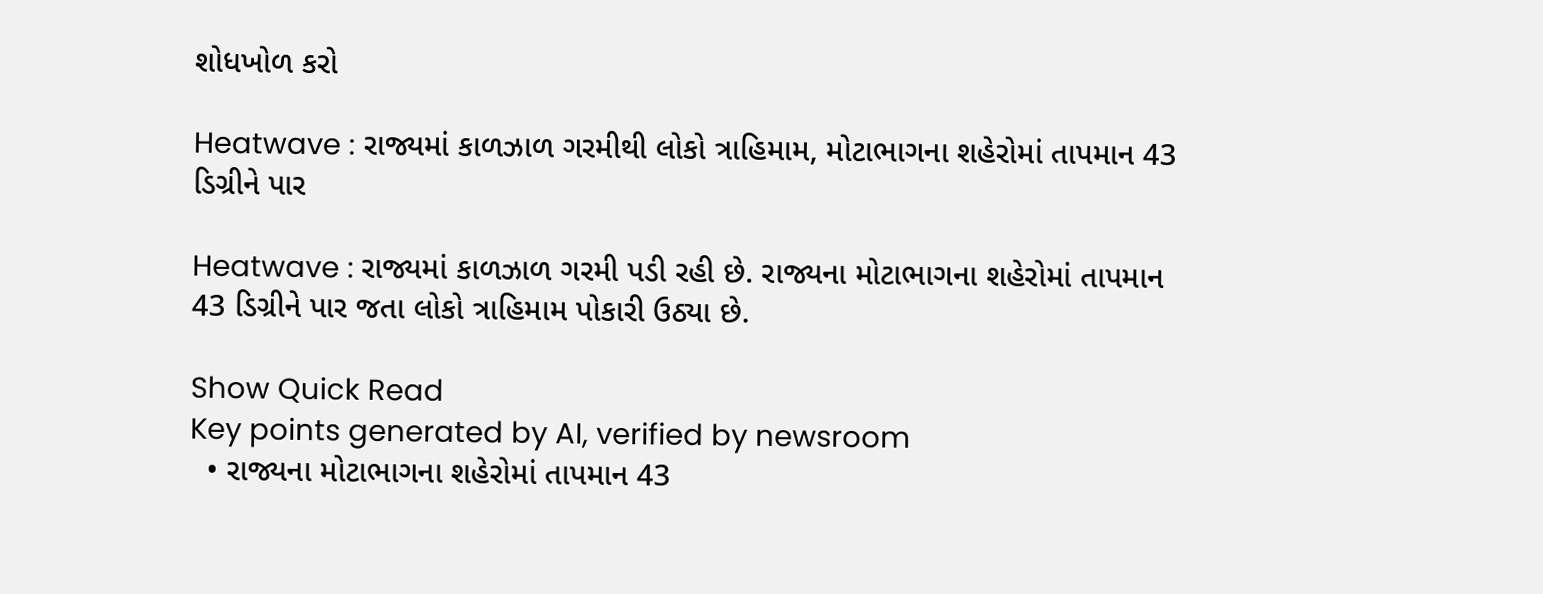શોધખોળ કરો

Heatwave : રાજ્યમાં કાળઝાળ ગરમીથી લોકો ત્રાહિમામ, મોટાભાગના શહેરોમાં તાપમાન 43 ડિગ્રીને પાર

Heatwave : રાજ્યમાં કાળઝાળ ગરમી પડી રહી છે. રાજ્યના મોટાભાગના શહેરોમાં તાપમાન 43 ડિગ્રીને પાર જતા લોકો ત્રાહિમામ પોકારી ઉઠ્યા છે.

Show Quick Read
Key points generated by AI, verified by newsroom
  • રાજ્યના મોટાભાગના શહેરોમાં તાપમાન 43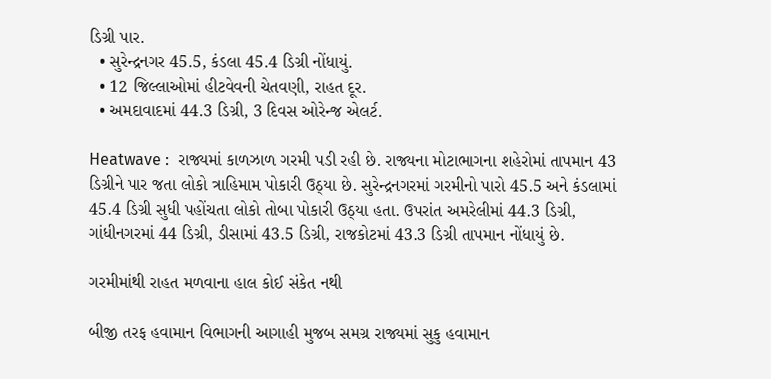ડિગ્રી પાર.
  • સુરેન્દ્રનગર 45.5, કંડલા 45.4 ડિગ્રી નોંધાયું.
  • 12 જિલ્લાઓમાં હીટવેવની ચેતવણી, રાહત દૂર.
  • અમદાવાદમાં 44.3 ડિગ્રી, 3 દિવસ ઓરેન્જ એલર્ટ.

Heatwave :  રાજ્યમાં કાળઝાળ ગરમી પડી રહી છે. રાજ્યના મોટાભાગના શહેરોમાં તાપમાન 43 ડિગ્રીને પાર જતા લોકો ત્રાહિમામ પોકારી ઉઠ્યા છે. સુરેન્દ્રનગરમાં ગરમીનો પારો 45.5 અને કંડલામાં 45.4 ડિગ્રી સુધી પહોંચતા લોકો તોબા પોકારી ઉઠ્યા હતા. ઉપરાંત અમરેલીમાં 44.3 ડિગ્રી, ગાંધીનગરમાં 44 ડિગ્રી, ડીસામાં 43.5 ડિગ્રી, રાજકોટમાં 43.3 ડિગ્રી તાપમાન નોંધાયું છે.

ગરમીમાંથી રાહત મળવાના હાલ કોઈ સંકેત નથી

બીજી તરફ હવામાન વિભાગની આગાહી મુજબ સમગ્ર રાજ્યમાં સુકુ હવામાન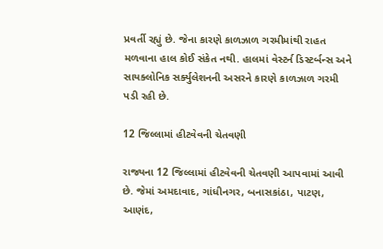પ્રવર્તી રહ્યું છે. જેના કારણે કાળઝાળ ગરમીમાંથી રાહત મળવાના હાલ કોઈ સંકેત નથી. હાલમાં વેસ્ટર્ન ડિસ્ટર્બન્સ અને સાયક્લોનિક સર્ક્યુલેશનની અસરને કારણે કાળઝાળ ગરમી પડી રહી છે.

12 જિલ્લામાં હીટવેવની ચેતવણી

રાજ્યના 12 જિલ્લામાં હીટવેવની ચેતવણી આપવામાં આવી છે. જેમાં અમદાવાદ, ગાંધીનગર, બનાસકાંઠા, પાટણ, આણંદ,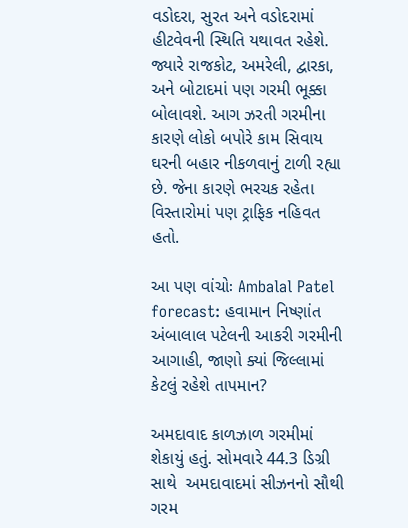વડોદરા, સુરત અને વડોદરામાં હીટવેવની સ્થિતિ યથાવત રહેશે. જ્યારે રાજકોટ, અમરેલી, દ્વારકા, અને બોટાદમાં પણ ગરમી ભૂક્કા બોલાવશે. આગ ઝરતી ગરમીના કારણે લોકો બપોરે કામ સિવાય ઘરની બહાર નીકળવાનું ટાળી રહ્યા છે. જેના કારણે ભરચક રહેતા વિસ્તારોમાં પણ ટ્રાફિક નહિવત હતો.

આ પણ વાંચોઃ Ambalal Patel forecast: હવામાન નિષ્ણાંત અંબાલાલ પટેલની આકરી ગરમીની આગાહી, જાણો ક્યાં જિલ્લામાં કેટલું રહેશે તાપમાન?

અમદાવાદ કાળઝાળ ગરમીમાં શેકાયું હતું. સોમવારે 44.3 ડિગ્રી સાથે  અમદાવાદમાં સીઝનનો સૌથી ગરમ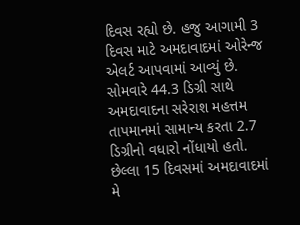દિવસ રહ્યો છે. હજુ આગામી 3 દિવસ માટે અમદાવાદમાં ઓરેન્જ એલર્ટ આપવામાં આવ્યું છે. સોમવારે 44.3 ડિગ્રી સાથે અમદાવાદના સરેરાશ મહત્તમ તાપમાનમાં સામાન્ય કરતા 2.7 ડિગ્રીનો વધારો નોંધાયો હતો. છેલ્લા 15 દિવસમાં અમદાવાદમાં મે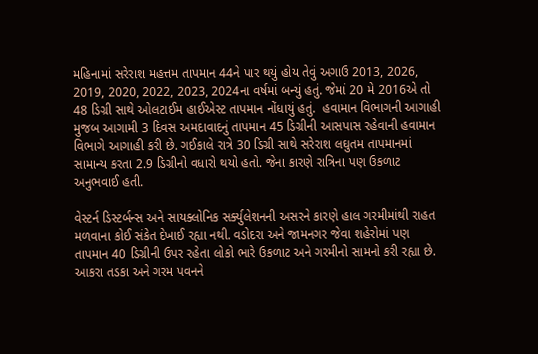મહિનામાં સરેરાશ મહત્તમ તાપમાન 44ને પાર થયું હોય તેવું અગાઉ 2013, 2026, 2019, 2020, 2022, 2023, 2024ના વર્ષમાં બન્યું હતું. જેમાં 20 મે 2016એ તો 48 ડિગ્રી સાથે ઓલટાઈમ હાઈએસ્ટ તાપમાન નોંધાયું હતું.  હવામાન વિભાગની આગાહી મુજબ આગામી 3 દિવસ અમદાવાદનું તાપમાન 45 ડિગ્રીની આસપાસ રહેવાની હવામાન વિભાગે આગાહી કરી છે. ગઈકાલે રાત્રે 30 ડિગ્રી સાથે સરેરાશ લઘુતમ તાપમાનમાં સામાન્ય કરતા 2.9 ડિગ્રીનો વધારો થયો હતો. જેના કારણે રાત્રિના પણ ઉકળાટ અનુભવાઈ હતી.

વેસ્ટર્ન ડિસ્ટર્બન્સ અને સાયક્લોનિક સર્ક્યુલેશનની અસરને કારણે હાલ ગરમીમાંથી રાહત મળવાના કોઈ સંકેત દેખાઈ રહ્યા નથી. વડોદરા અને જામનગર જેવા શહેરોમાં પણ તાપમાન 40 ડિગ્રીની ઉપર રહેતા લોકો ભારે ઉકળાટ અને ગરમીનો સામનો કરી રહ્યા છે. આકરા તડકા અને ગરમ પવનને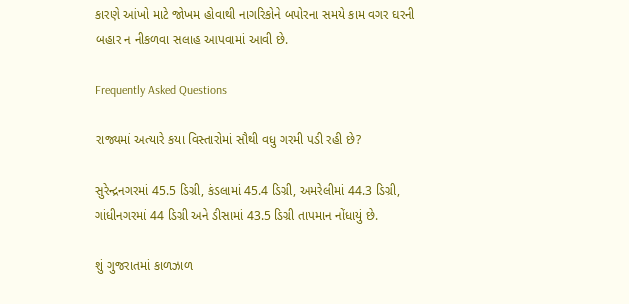કારણે આંખો માટે જોખમ હોવાથી નાગરિકોને બપોરના સમયે કામ વગર ઘરની બહાર ન નીકળવા સલાહ આપવામાં આવી છે.

Frequently Asked Questions

રાજ્યમાં અત્યારે કયા વિસ્તારોમાં સૌથી વધુ ગરમી પડી રહી છે?

સુરેન્દ્રનગરમાં 45.5 ડિગ્રી, કંડલામાં 45.4 ડિગ્રી, અમરેલીમાં 44.3 ડિગ્રી, ગાંધીનગરમાં 44 ડિગ્રી અને ડીસામાં 43.5 ડિગ્રી તાપમાન નોંધાયું છે.

શું ગુજરાતમાં કાળઝાળ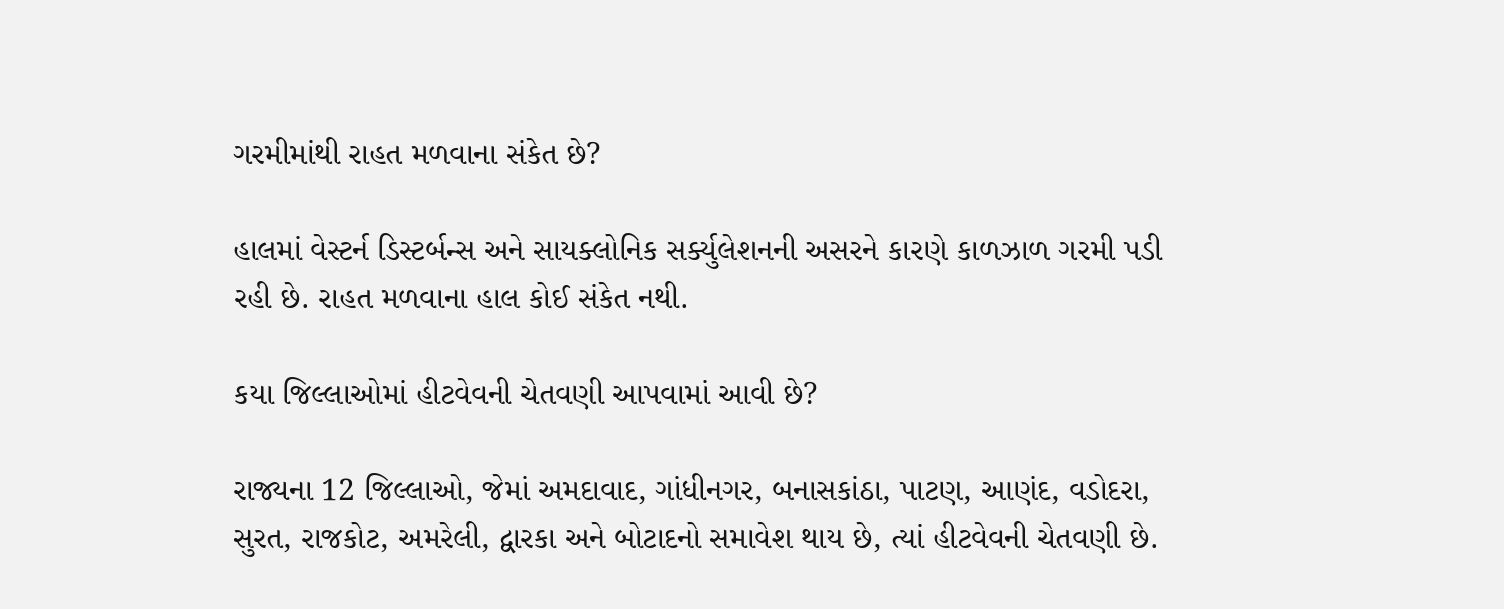ગરમીમાંથી રાહત મળવાના સંકેત છે?

હાલમાં વેસ્ટર્ન ડિસ્ટર્બન્સ અને સાયક્લોનિક સર્ક્યુલેશનની અસરને કારણે કાળઝાળ ગરમી પડી રહી છે. રાહત મળવાના હાલ કોઈ સંકેત નથી.

કયા જિલ્લાઓમાં હીટવેવની ચેતવણી આપવામાં આવી છે?

રાજ્યના 12 જિલ્લાઓ, જેમાં અમદાવાદ, ગાંધીનગર, બનાસકાંઠા, પાટણ, આણંદ, વડોદરા, સુરત, રાજકોટ, અમરેલી, દ્વારકા અને બોટાદનો સમાવેશ થાય છે, ત્યાં હીટવેવની ચેતવણી છે.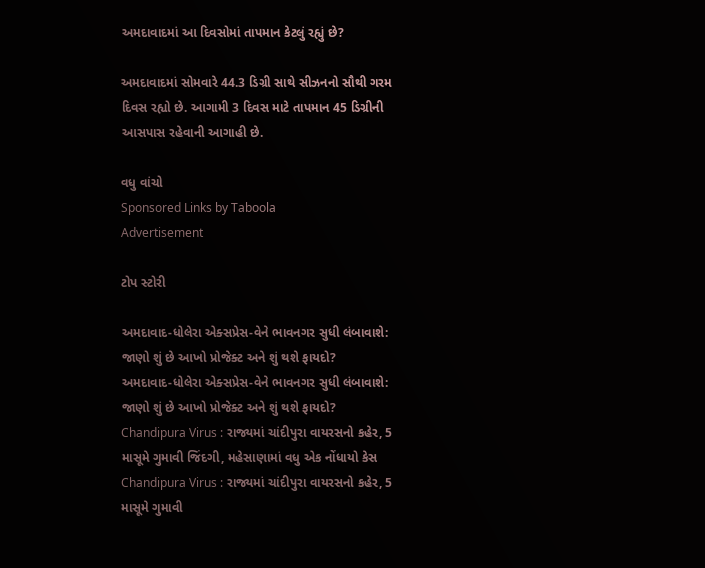અમદાવાદમાં આ દિવસોમાં તાપમાન કેટલું રહ્યું છે?

અમદાવાદમાં સોમવારે 44.3 ડિગ્રી સાથે સીઝનનો સૌથી ગરમ દિવસ રહ્યો છે. આગામી 3 દિવસ માટે તાપમાન 45 ડિગ્રીની આસપાસ રહેવાની આગાહી છે.

વધુ વાંચો
Sponsored Links by Taboola
Advertisement

ટોપ સ્ટોરી

અમદાવાદ-ધોલેરા એક્સપ્રેસ-વેને ભાવનગર સુધી લંબાવાશે: જાણો શું છે આખો પ્રોજેક્ટ અને શું થશે ફાયદો?
અમદાવાદ-ધોલેરા એક્સપ્રેસ-વેને ભાવનગર સુધી લંબાવાશે: જાણો શું છે આખો પ્રોજેક્ટ અને શું થશે ફાયદો?
Chandipura Virus : રાજ્યમાં ચાંદીપુરા વાયરસનો કહેર, 5 માસૂમે ગુમાવી જિંદગી, મહેસાણામાં વધુ એક નોંધાયો કેસ
Chandipura Virus : રાજ્યમાં ચાંદીપુરા વાયરસનો કહેર, 5 માસૂમે ગુમાવી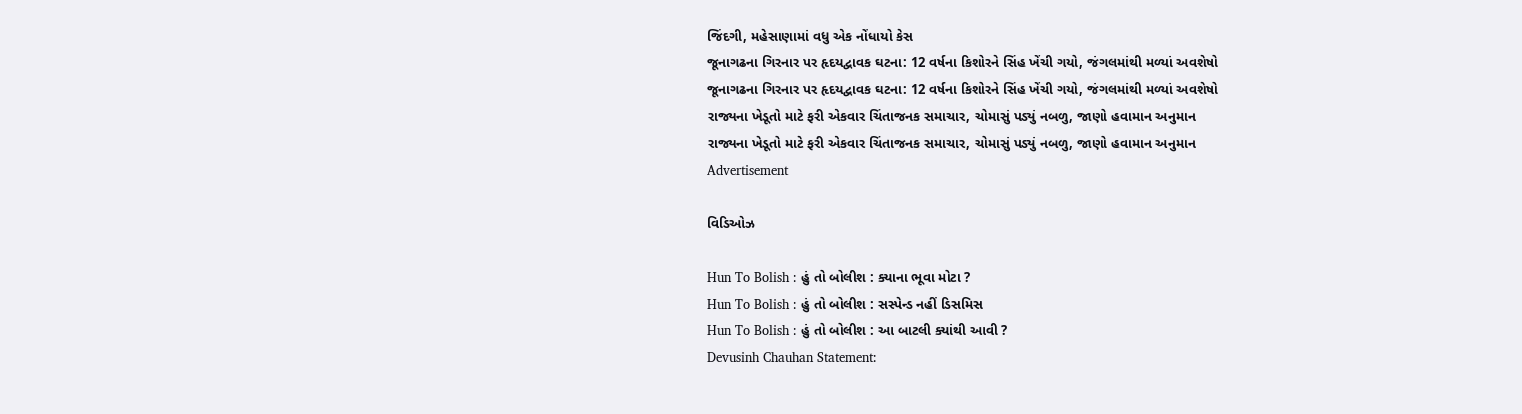જિંદગી, મહેસાણામાં વધુ એક નોંધાયો કેસ
જૂનાગઢના ગિરનાર પર હૃદયદ્વાવક ઘટના: 12 વર્ષના કિશોરને સિંહ ખેંચી ગયો, જંગલમાંથી મળ્યાં અવશેષો
જૂનાગઢના ગિરનાર પર હૃદયદ્વાવક ઘટના: 12 વર્ષના કિશોરને સિંહ ખેંચી ગયો, જંગલમાંથી મળ્યાં અવશેષો
રાજ્યના ખેડૂતો માટે ફરી એકવાર ચિંતાજનક સમાચાર, ચોમાસું પડ્યું નબળુ, જાણો હવામાન અનુમાન
રાજ્યના ખેડૂતો માટે ફરી એકવાર ચિંતાજનક સમાચાર, ચોમાસું પડ્યું નબળુ, જાણો હવામાન અનુમાન
Advertisement

વિડિઓઝ

Hun To Bolish : હું તો બોલીશ : ક્યાના ભૂવા મોટા ?
Hun To Bolish : હું તો બોલીશ : સસ્પેન્ડ નહીં ડિસમિસ
Hun To Bolish : હું તો બોલીશ : આ બાટલી ક્યાંથી આવી ?
Devusinh Chauhan Statement: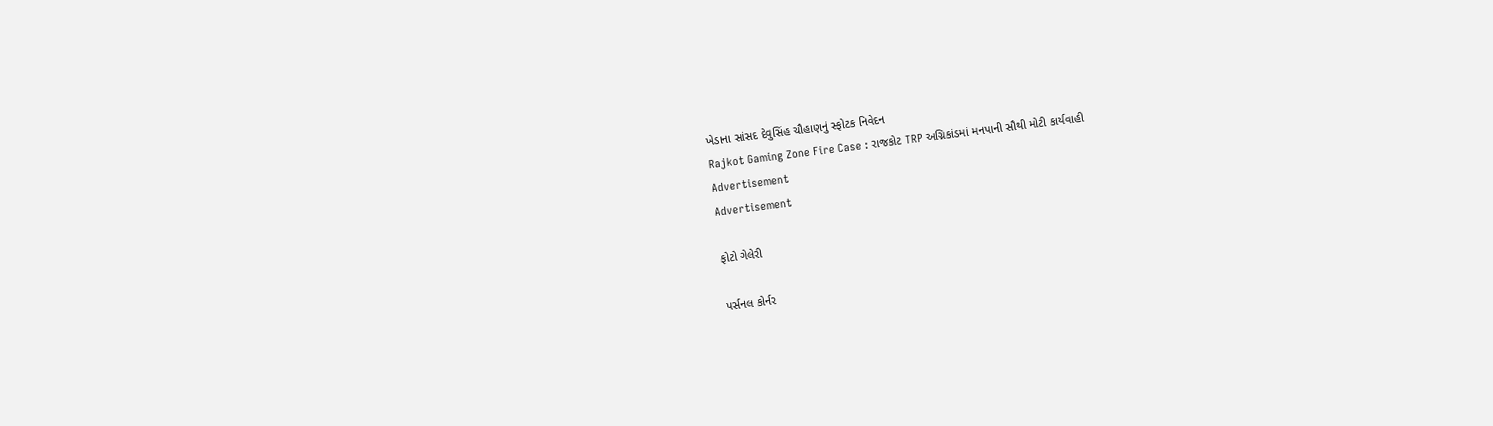ખેડાના સાંસદ દેવુસિંહ ચૌહાણનું સ્ફોટક નિવેદન
Rajkot Gaming Zone Fire Case : રાજકોટ TRP અગ્નિકાંડમાં મનપાની સૌથી મોટી કાર્યવાહી
Advertisement
Advertisement

ફોટો ગેલેરી

પર્સનલ કોર્નર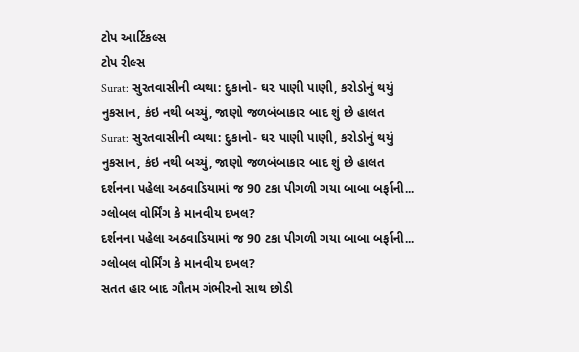ટોપ આર્ટિકલ્સ
ટોપ રીલ્સ
Surat: સુરતવાસીની વ્યથા: દુકાનો- ઘર પાણી પાણી, કરોડોનું થયું નુકસાન, કંઇ નથી બચ્યું, જાણો જળબંબાકાર બાદ શું છે હાલત
Surat: સુરતવાસીની વ્યથા: દુકાનો- ઘર પાણી પાણી, કરોડોનું થયું નુકસાન, કંઇ નથી બચ્યું, જાણો જળબંબાકાર બાદ શું છે હાલત
દર્શનના પહેલા અઠવાડિયામાં જ 90 ટકા પીગળી ગયા બાબા બર્ફાની... ગ્લોબલ વોર્મિંગ કે માનવીય દખલ?
દર્શનના પહેલા અઠવાડિયામાં જ 90 ટકા પીગળી ગયા બાબા બર્ફાની... ગ્લોબલ વોર્મિંગ કે માનવીય દખલ?
સતત હાર બાદ ગૌતમ ગંભીરનો સાથ છોડી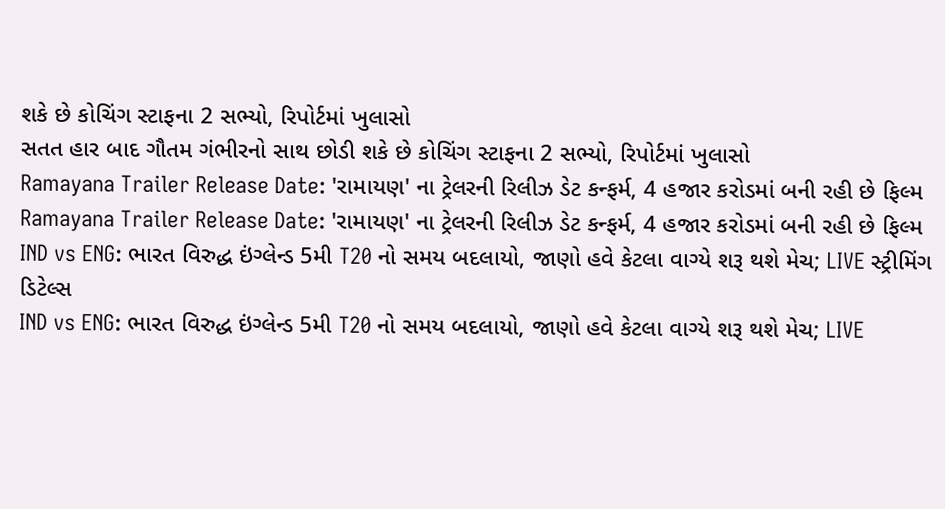શકે છે કોચિંગ સ્ટાફના 2 સભ્યો, રિપોર્ટમાં ખુલાસો
સતત હાર બાદ ગૌતમ ગંભીરનો સાથ છોડી શકે છે કોચિંગ સ્ટાફના 2 સભ્યો, રિપોર્ટમાં ખુલાસો
Ramayana Trailer Release Date: 'રામાયણ' ના ટ્રેલરની રિલીઝ ડેટ કન્ફર્મ, 4 હજાર કરોડમાં બની રહી છે ફિલ્મ
Ramayana Trailer Release Date: 'રામાયણ' ના ટ્રેલરની રિલીઝ ડેટ કન્ફર્મ, 4 હજાર કરોડમાં બની રહી છે ફિલ્મ
IND vs ENG: ભારત વિરુદ્ધ ઇંગ્લેન્ડ 5મી T20 નો સમય બદલાયો, જાણો હવે કેટલા વાગ્યે શરૂ થશે મેચ; LIVE સ્ટ્રીમિંગ ડિટેલ્સ
IND vs ENG: ભારત વિરુદ્ધ ઇંગ્લેન્ડ 5મી T20 નો સમય બદલાયો, જાણો હવે કેટલા વાગ્યે શરૂ થશે મેચ; LIVE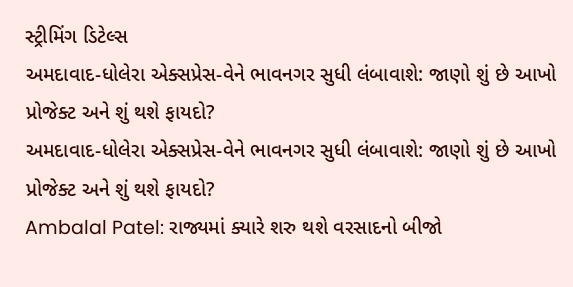સ્ટ્રીમિંગ ડિટેલ્સ
અમદાવાદ-ધોલેરા એક્સપ્રેસ-વેને ભાવનગર સુધી લંબાવાશે: જાણો શું છે આખો પ્રોજેક્ટ અને શું થશે ફાયદો?
અમદાવાદ-ધોલેરા એક્સપ્રેસ-વેને ભાવનગર સુધી લંબાવાશે: જાણો શું છે આખો પ્રોજેક્ટ અને શું થશે ફાયદો?
Ambalal Patel: રાજ્યમાં ક્યારે શરુ થશે વરસાદનો બીજો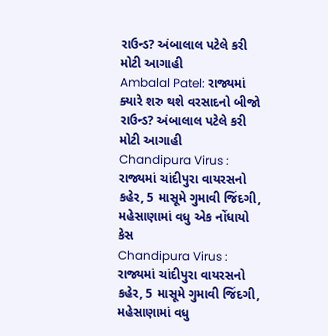રાઉન્ડ? અંબાલાલ પટેલે કરી મોટી આગાહી
Ambalal Patel: રાજ્યમાં ક્યારે શરુ થશે વરસાદનો બીજો રાઉન્ડ? અંબાલાલ પટેલે કરી મોટી આગાહી
Chandipura Virus : રાજ્યમાં ચાંદીપુરા વાયરસનો કહેર, 5 માસૂમે ગુમાવી જિંદગી, મહેસાણામાં વધુ એક નોંધાયો કેસ
Chandipura Virus : રાજ્યમાં ચાંદીપુરા વાયરસનો કહેર, 5 માસૂમે ગુમાવી જિંદગી, મહેસાણામાં વધુ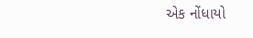એક નોંધાયો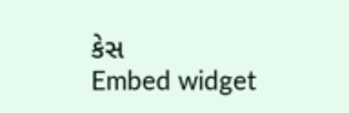કેસ
Embed widget